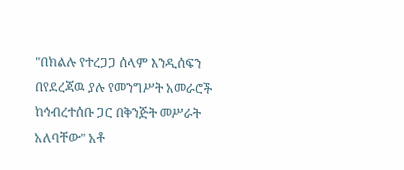"በክልሉ የተረጋጋ ሰላም እንዲሰፍን በየደረጃዉ ያሉ የመንግሥት አመራሮች ከኅብረተሰቡ ጋር በቅንጅት መሥራት አለባቸው" አቶ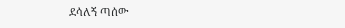ደሳለኝ ጣሰው